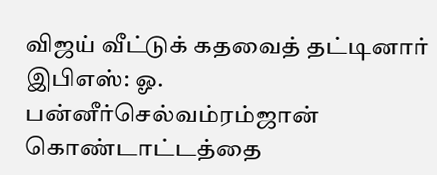விஜய் வீட்டுக் கதவைத் தட்டினார் இபிஎஸ்: ஓ. பன்னீர்செல்வம்ரம்ஜான் கொண்டாட்டத்தை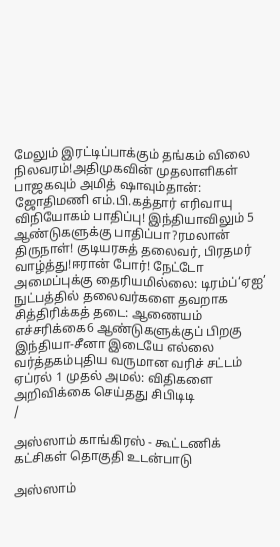மேலும் இரட்டிப்பாக்கும் தங்கம் விலை நிலவரம்!அதிமுகவின் முதலாளிகள் பாஜகவும் அமித் ஷாவும்தான்: ஜோதிமணி எம்.பி.கத்தார் எரிவாயு விநியோகம் பாதிப்பு! இந்தியாவிலும் 5 ஆண்டுகளுக்கு பாதிப்பா?ரமலான் திருநாள்! குடியரசுத் தலைவர், பிரதமர் வாழ்த்து!ஈரான் போர்! நேட்டோ அமைப்புக்கு தைரியமில்லை: டிரம்ப்‘ஏஐ’ நுட்பத்தில் தலைவர்களை தவறாக சித்திரிக்கத் தடை: ஆணையம் எச்சரிக்கை6 ஆண்டுகளுக்குப் பிறகு இந்தியா-சீனா இடையே எல்லை வர்த்தகம்புதிய வருமான வரிச் சட்டம் ஏப்ரல் 1 முதல் அமல்: விதிகளை அறிவிக்கை செய்தது சிபிடிடி
/

அஸ்ஸாம் காங்கிரஸ் - கூட்டணிக் கட்சிகள் தொகுதி உடன்பாடு

அஸ்ஸாம்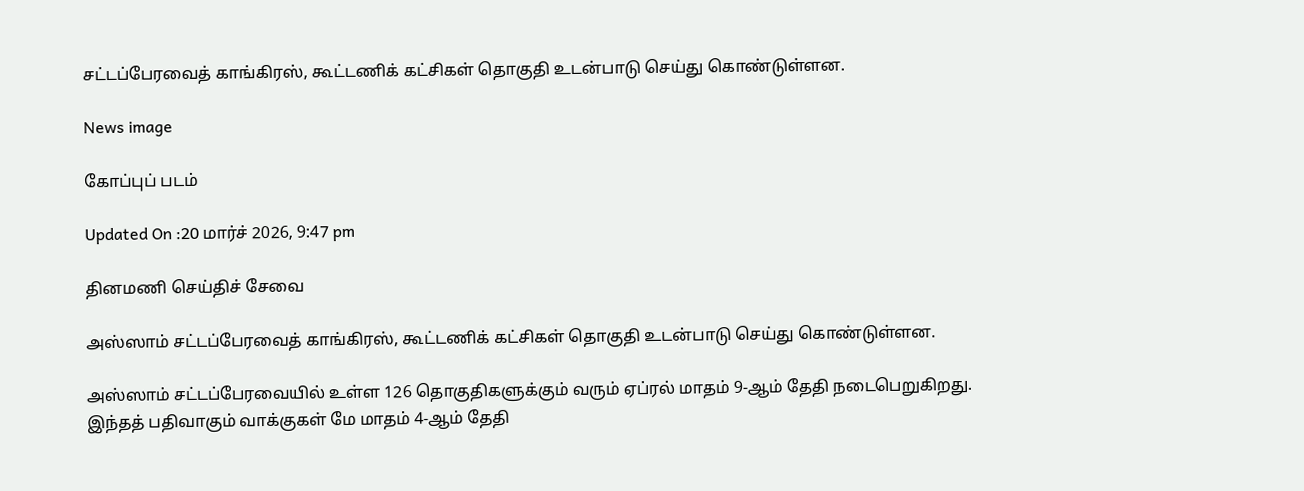சட்டப்பேரவைத் காங்கிரஸ், கூட்டணிக் கட்சிகள் தொகுதி உடன்பாடு செய்து கொண்டுள்ளன.

News image

கோப்புப் படம்

Updated On :20 மார்ச் 2026, 9:47 pm

தினமணி செய்திச் சேவை

அஸ்ஸாம் சட்டப்பேரவைத் காங்கிரஸ், கூட்டணிக் கட்சிகள் தொகுதி உடன்பாடு செய்து கொண்டுள்ளன.

அஸ்ஸாம் சட்டப்பேரவையில் உள்ள 126 தொகுதிகளுக்கும் வரும் ஏப்ரல் மாதம் 9-ஆம் தேதி நடைபெறுகிறது. இந்தத் பதிவாகும் வாக்குகள் மே மாதம் 4-ஆம் தேதி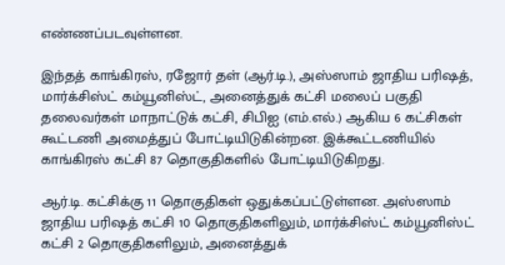எண்ணப்படவுள்ளன.

இந்தத் காங்கிரஸ், ரஜோர் தள் (ஆர்.டி.), அஸ்ஸாம் ஜாதிய பரிஷத், மார்க்சிஸ்ட் கம்யூனிஸ்ட், அனைத்துக் கட்சி மலைப் பகுதி தலைவர்கள் மாநாட்டுக் கட்சி, சிபிஐ (எம்.எல்.) ஆகிய 6 கட்சிகள் கூட்டணி அமைத்துப் போட்டியிடுகின்றன. இக்கூட்டணியில் காங்கிரஸ் கட்சி 87 தொகுதிகளில் போட்டியிடுகிறது.

ஆர்.டி. கட்சிக்கு 11 தொகுதிகள் ஒதுக்கப்பட்டுள்ளன. அஸ்ஸாம் ஜாதிய பரிஷத் கட்சி 10 தொகுதிகளிலும், மார்க்சிஸ்ட் கம்யூனிஸ்ட் கட்சி 2 தொகுதிகளிலும், அனைத்துக்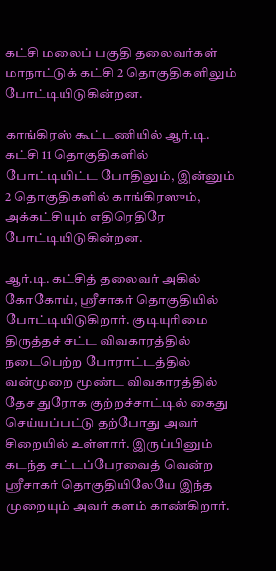கட்சி மலைப் பகுதி தலைவர்கள் மாநாட்டுக் கட்சி 2 தொகுதிகளிலும் போட்டியிடுகின்றன.

காங்கிரஸ் கூட்டணியில் ஆர்.டி. கட்சி 11 தொகுதிகளில் போட்டியிட்ட போதிலும், இன்னும் 2 தொகுதிகளில் காங்கிரஸும், அக்கட்சியும் எதிரெதிரே போட்டியிடுகின்றன.

ஆர்.டி. கட்சித் தலைவர் அகில் கோகோய், ஸ்ரீசாகர் தொகுதியில் போட்டியிடுகிறார். குடியுரிமை திருத்தச் சட்ட விவகாரத்தில் நடைபெற்ற போராட்டத்தில் வன்முறை மூண்ட விவகாரத்தில் தேச துரோக குற்றச்சாட்டில் கைது செய்யப்பட்டு தற்போது அவர் சிறையில் உள்ளார். இருப்பினும் கடந்த சட்டப்பேரவைத் வென்ற ஸ்ரீசாகர் தொகுதியிலேயே இந்த முறையும் அவர் களம் காண்கிறார்.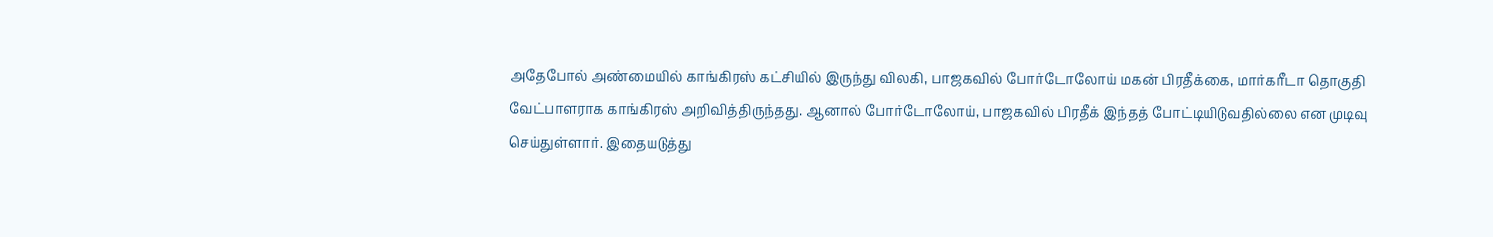அதேபோல் அண்மையில் காங்கிரஸ் கட்சியில் இருந்து விலகி, பாஜகவில் போர்டோலோய் மகன் பிரதீக்கை, மார்கரீடா தொகுதி வேட்பாளராக காங்கிரஸ் அறிவித்திருந்தது. ஆனால் போர்டோலோய், பாஜகவில் பிரதீக் இந்தத் போட்டியிடுவதில்லை என முடிவு செய்துள்ளார். இதையடுத்து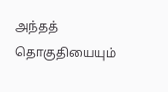அந்தத் தொகுதியையும்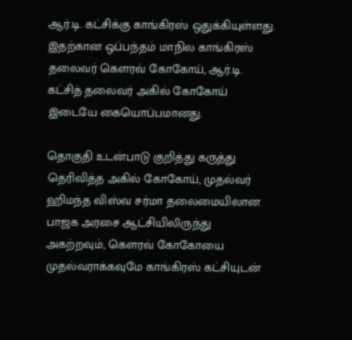ஆர்.டி. கட்சிக்கு காங்கிரஸ் ஒதுக்கியுள்ளது. இதற்கான ஒப்பந்தம் மாநில காங்கிரஸ் தலைவர் கெளரவ் கோகோய், ஆர்.டி. கட்சித் தலைவர் அகில் கோகோய் இடையே கையொப்பமானது.

தொகுதி உடன்பாடு குறித்து கருத்து தெரிவித்த அகில் கோகோய், முதல்வர் ஹிமந்த விஸ்வ சர்மா தலைமையிலான பாஜக அரசை ஆட்சியிலிருந்து அகற்றவும், கெளரவ் கோகோயை முதல்வராக்கவுமே காங்கிரஸ் கட்சியுடன்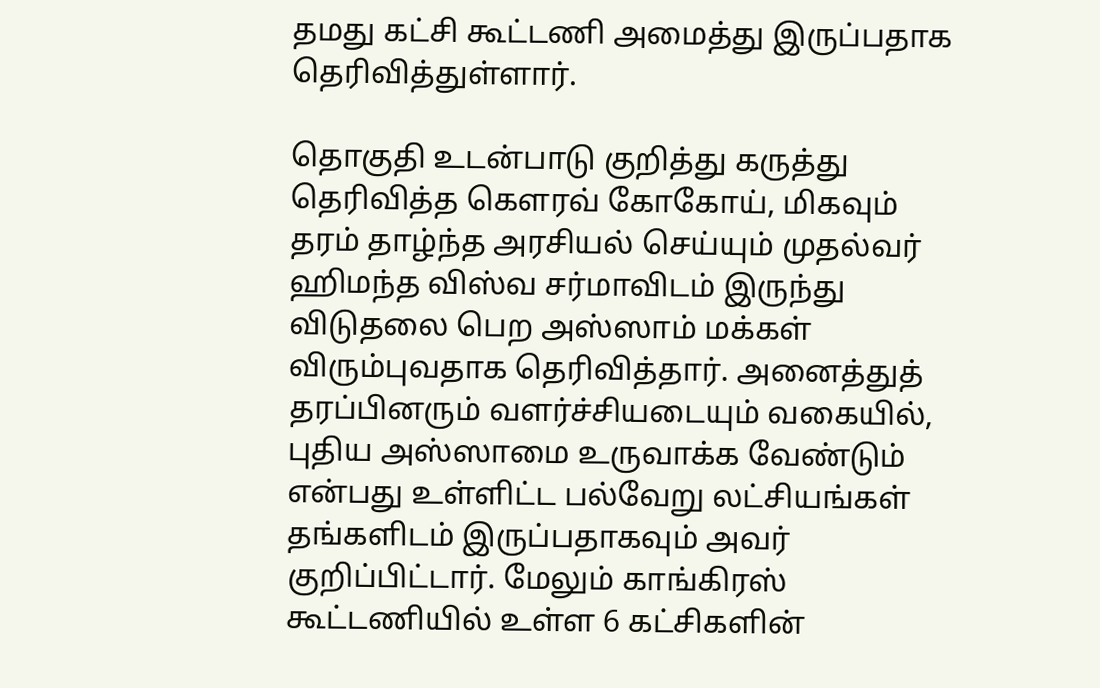தமது கட்சி கூட்டணி அமைத்து இருப்பதாக தெரிவித்துள்ளார்.

தொகுதி உடன்பாடு குறித்து கருத்து தெரிவித்த கெளரவ் கோகோய், மிகவும் தரம் தாழ்ந்த அரசியல் செய்யும் முதல்வர் ஹிமந்த விஸ்வ சர்மாவிடம் இருந்து விடுதலை பெற அஸ்ஸாம் மக்கள் விரும்புவதாக தெரிவித்தார். அனைத்துத் தரப்பினரும் வளர்ச்சியடையும் வகையில், புதிய அஸ்ஸாமை உருவாக்க வேண்டும் என்பது உள்ளிட்ட பல்வேறு லட்சியங்கள் தங்களிடம் இருப்பதாகவும் அவர் குறிப்பிட்டார். மேலும் காங்கிரஸ் கூட்டணியில் உள்ள 6 கட்சிகளின்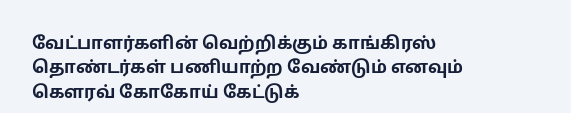வேட்பாளர்களின் வெற்றிக்கும் காங்கிரஸ் தொண்டர்கள் பணியாற்ற வேண்டும் எனவும் கெளரவ் கோகோய் கேட்டுக்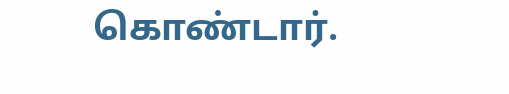கொண்டார்.